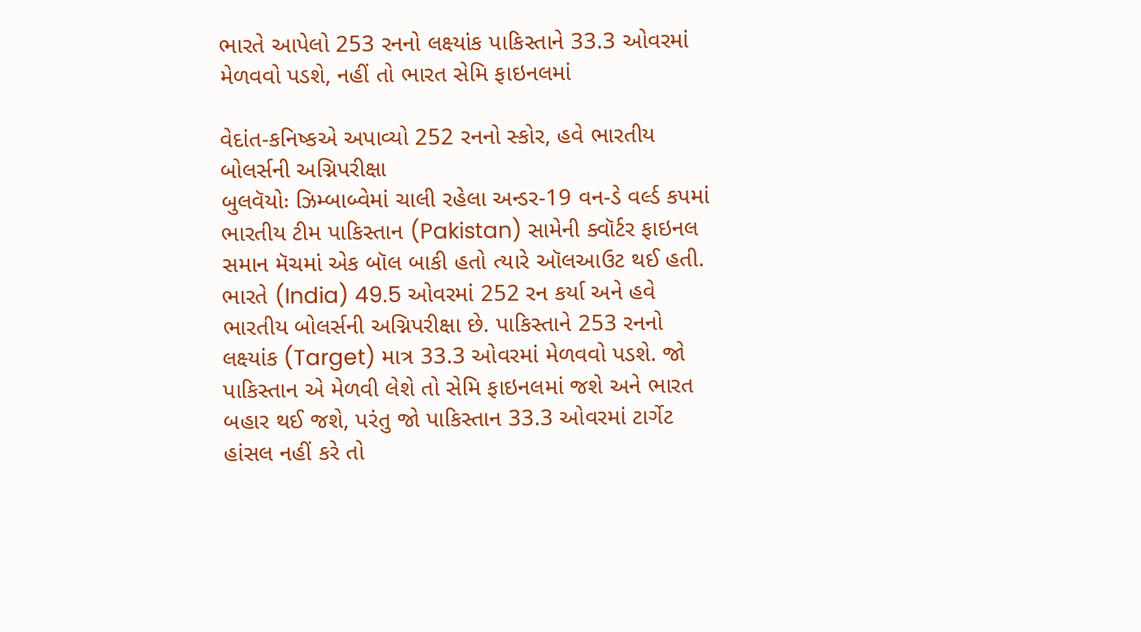ભારતે આપેલો 253 રનનો લક્ષ્યાંક પાકિસ્તાને 33.3 ઓવરમાં મેળવવો પડશે, નહીં તો ભારત સેમિ ફાઇનલમાં

વેદાંત-કનિષ્કએ અપાવ્યો 252 રનનો સ્કોર, હવે ભારતીય બોલર્સની અગ્નિપરીક્ષા
બુલવૅયોઃ ઝિમ્બાબ્વેમાં ચાલી રહેલા અન્ડર-19 વન-ડે વર્લ્ડ કપમાં ભારતીય ટીમ પાકિસ્તાન (Pakistan) સામેની ક્વૉર્ટર ફાઇનલ સમાન મૅચમાં એક બૉલ બાકી હતો ત્યારે ઑલઆઉટ થઈ હતી. ભારતે (India) 49.5 ઓવરમાં 252 રન કર્યા અને હવે ભારતીય બોલર્સની અગ્નિપરીક્ષા છે. પાકિસ્તાને 253 રનનો લક્ષ્યાંક (Target) માત્ર 33.3 ઓવરમાં મેળવવો પડશે. જો પાકિસ્તાન એ મેળવી લેશે તો સેમિ ફાઇનલમાં જશે અને ભારત બહાર થઈ જશે, પરંતુ જો પાકિસ્તાન 33.3 ઓવરમાં ટાર્ગેટ હાંસલ નહીં કરે તો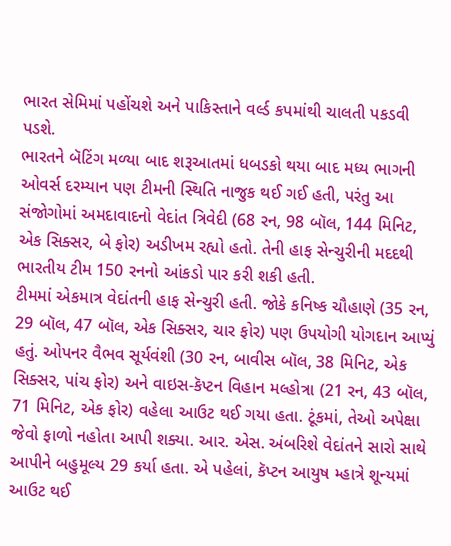ભારત સેમિમાં પહોંચશે અને પાકિસ્તાને વર્લ્ડ કપમાંથી ચાલતી પકડવી પડશે.
ભારતને બૅટિંગ મળ્યા બાદ શરૂઆતમાં ધબડકો થયા બાદ મધ્ય ભાગની ઓવર્સ દરમ્યાન પણ ટીમની સ્થિતિ નાજુક થઈ ગઈ હતી, પરંતુ આ સંજોગોમાં અમદાવાદનો વેદાંત ત્રિવેદી (68 રન, 98 બૉલ, 144 મિનિટ, એક સિક્સર, બે ફોર) અડીખમ રહ્યો હતો. તેની હાફ સેન્ચુરીની મદદથી ભારતીય ટીમ 150 રનનો આંકડો પાર કરી શકી હતી.
ટીમમાં એકમાત્ર વેદાંતની હાફ સેન્ચુરી હતી. જોકે કનિષ્ક ચૌહાણે (35 રન, 29 બૉલ, 47 બૉલ, એક સિક્સર, ચાર ફોર) પણ ઉપયોગી યોગદાન આપ્યું હતું. ઓપનર વૈભવ સૂર્યવંશી (30 રન, બાવીસ બૉલ, 38 મિનિટ, એક સિક્સર, પાંચ ફોર) અને વાઇસ-કૅપ્ટન વિહાન મલ્હોત્રા (21 રન, 43 બૉલ, 71 મિનિટ, એક ફોર) વહેલા આઉટ થઈ ગયા હતા. ટૂંકમાં, તેઓ અપેક્ષા જેવો ફાળો નહોતા આપી શક્યા. આર. એસ. અંબરિશે વેદાંતને સારો સાથે આપીને બહુમૂલ્ય 29 કર્યા હતા. એ પહેલાં, કૅપ્ટન આયુષ મ્હાત્રે શૂન્યમાં આઉટ થઈ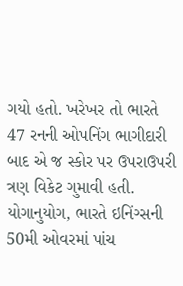ગયો હતો. ખરેખર તો ભારતે 47 રનની ઓપનિંગ ભાગીદારી બાદ એ જ સ્કોર પર ઉપરાઉપરી ત્રણ વિકેટ ગુમાવી હતી. યોગાનુયોગ, ભારતે ઇનિંગ્સની 50મી ઓવરમાં પાંચ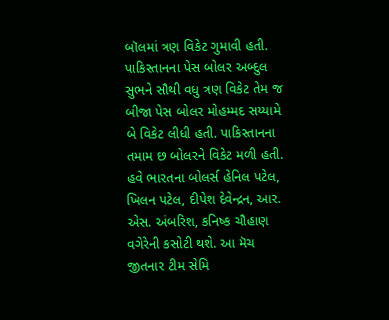બૉલમાં ત્રણ વિકેટ ગુમાવી હતી.
પાકિસ્તાનના પેસ બોલર અબ્દુલ સુભને સૌથી વધુ ત્રણ વિકેટ તેમ જ બીજા પેસ બોલર મોહમ્મદ સય્યામે બે વિકેટ લીધી હતી. પાકિસ્તાનના તમામ છ બોલરને વિકેટ મળી હતી. હવે ભારતના બોલર્સ હેનિલ પટેલ, ખિલન પટેલ, દીપેશ દેવેન્દ્રન, આર. એસ. અંબરિશ, કનિષ્ક ચૌહાણ વગેરેની કસોટી થશે. આ મૅચ જીતનાર ટીમ સેમિ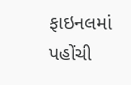ફાઇનલમાં પહોંચી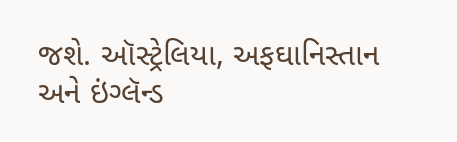જશે. ઑસ્ટ્રેલિયા, અફઘાનિસ્તાન અને ઇંગ્લૅન્ડ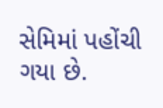સેમિમાં પહોંચી ગયા છે.